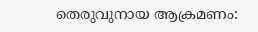തെരുവുനായ ആക്രമണം: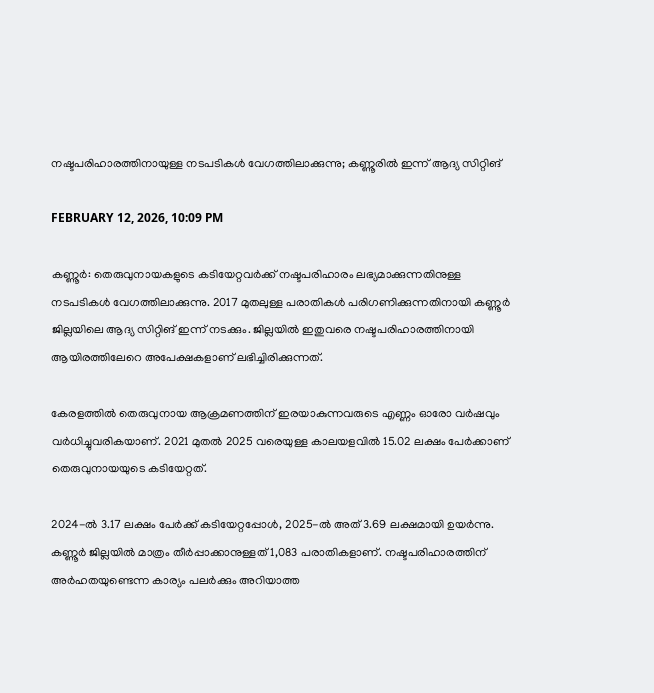നഷ്ടപരിഹാരത്തിനായുള്ള നടപടികൾ വേഗത്തിലാക്കുന്നു; കണ്ണൂരിൽ ഇന്ന് ആദ്യ സിറ്റിങ്

FEBRUARY 12, 2026, 10:09 PM

കണ്ണൂർ: തെരുവുനായകളുടെ കടിയേറ്റവർക്ക് നഷ്ടപരിഹാരം ലഭ്യമാക്കുന്നതിനുള്ള നടപടികൾ വേഗത്തിലാക്കുന്നു. 2017 മുതലുള്ള പരാതികൾ പരിഗണിക്കുന്നതിനായി കണ്ണൂർ ജില്ലയിലെ ആദ്യ സിറ്റിങ് ഇന്ന് നടക്കും. ജില്ലയിൽ ഇതുവരെ നഷ്ടപരിഹാരത്തിനായി ആയിരത്തിലേറെ അപേക്ഷകളാണ് ലഭിച്ചിരിക്കുന്നത്.

കേരളത്തിൽ തെരുവുനായ ആക്രമണത്തിന് ഇരയാകുന്നവരുടെ എണ്ണം ഓരോ വർഷവും വർധിച്ചുവരികയാണ്. 2021 മുതൽ 2025 വരെയുള്ള കാലയളവിൽ 15.02 ലക്ഷം പേർക്കാണ് തെരുവുനായയുടെ കടിയേറ്റത്.

2024-ൽ 3.17 ലക്ഷം പേർക്ക് കടിയേറ്റപ്പോൾ, 2025-ൽ അത് 3.69 ലക്ഷമായി ഉയർന്നു. കണ്ണൂർ ജില്ലയിൽ മാത്രം തീർപ്പാക്കാനുള്ളത് 1,083 പരാതികളാണ്. നഷ്ടപരിഹാരത്തിന് അർഹതയുണ്ടെന്ന കാര്യം പലർക്കും അറിയാത്ത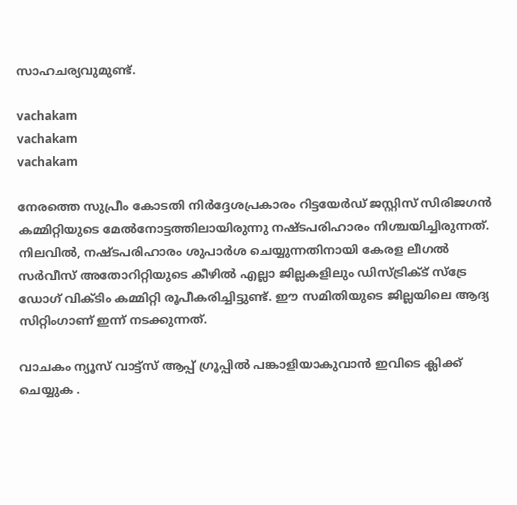സാഹചര്യവുമുണ്ട്.

vachakam
vachakam
vachakam

നേരത്തെ സുപ്രീം കോടതി നിർദ്ദേശപ്രകാരം റിട്ടയേർഡ് ജസ്റ്റിസ് സിരിജഗൻ കമ്മിറ്റിയുടെ മേൽനോട്ടത്തിലായിരുന്നു നഷ്ടപരിഹാരം നിശ്ചയിച്ചിരുന്നത്. നിലവിൽ, നഷ്ടപരിഹാരം ശുപാർശ ചെയ്യുന്നതിനായി കേരള ലീഗൽ സർവീസ് അതോറിറ്റിയുടെ കീഴിൽ എല്ലാ ജില്ലകളിലും ഡിസ്ട്രിക്ട് സ്‌ട്രേ ഡോഗ് വിക്ടിം കമ്മിറ്റി രൂപീകരിച്ചിട്ടുണ്ട്. ഈ സമിതിയുടെ ജില്ലയിലെ ആദ്യ സിറ്റിംഗാണ് ഇന്ന് നടക്കുന്നത്.

വാചകം ന്യൂസ് വാട്ട്സ് ആപ്പ് ഗ്രൂപ്പിൽ പങ്കാളിയാകുവാൻ ഇവിടെ ക്ലിക്ക് ചെയ്യുക .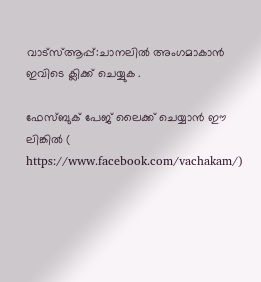വാട്സ്ആപ്പ്:ചാനലിൽ അംഗമാകാൻ ഇവിടെ ക്ലിക്ക് ചെയ്യുക .

ഫേസ്ബുക് പേജ് ലൈക്ക് ചെയ്യാൻ ഈ ലിങ്കിൽ (
https://www.facebook.com/vachakam/)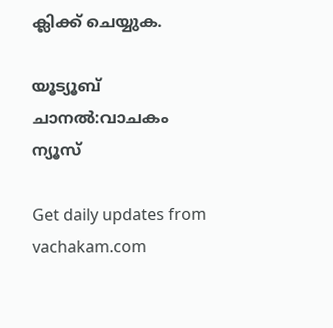ക്ലിക്ക് ചെയ്യുക.

യൂട്യൂബ് ചാനൽ:വാചകം ന്യൂസ്

Get daily updates from vachakam.com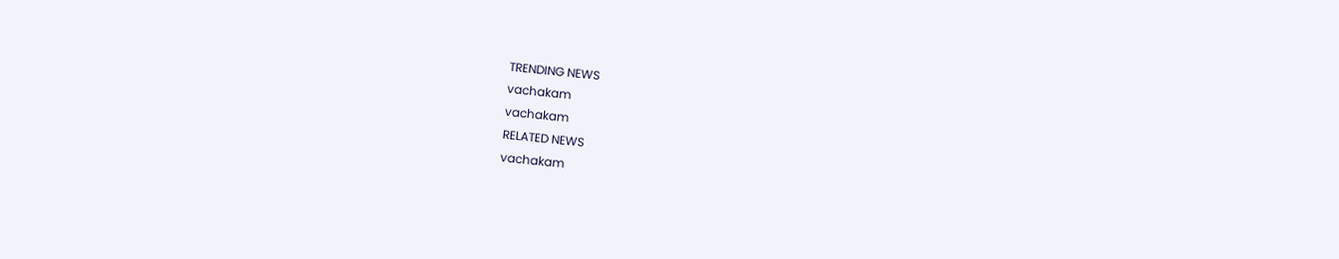TRENDING NEWS
vachakam
vachakam
RELATED NEWS
vachakam